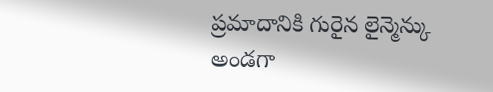ప్రమాదానికి గురైన లైన్మెన్కు అండగా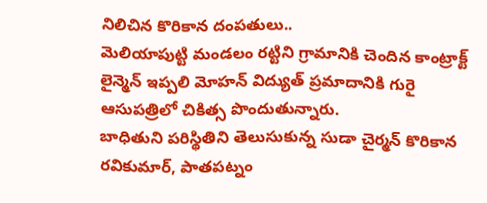నిలిచిన కొరికాన దంపతులు..
మెలియాపుట్టి మండలం రట్టిని గ్రామానికి చెందిన కాంట్రాక్ట్ లైన్మెన్ ఇప్పలి మోహన్ విద్యుత్ ప్రమాదానికి గురై ఆసుపత్రిలో చికిత్స పొందుతున్నారు.
బాధితుని పరిస్థితిని తెలుసుకున్న సుడా చైర్మన్ కొరికాన రవికుమార్, పాతపట్నం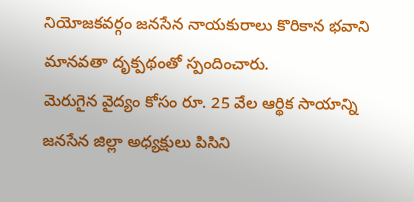నియోజకవర్గం జనసేన నాయకురాలు కొరికాన భవాని మానవతా దృక్పథంతో స్పందించారు.
మెరుగైన వైద్యం కోసం రూ. 25 వేల ఆర్థిక సాయాన్ని జనసేన జిల్లా అధ్యక్షులు పిసిని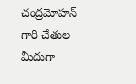చంద్రమోహన్ గారి చేతుల మీదుగా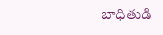బాధితుడి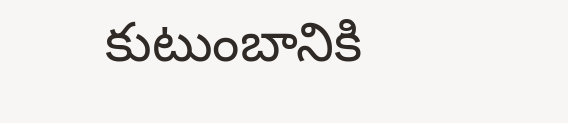కుటుంబానికి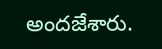అందజేశారు.